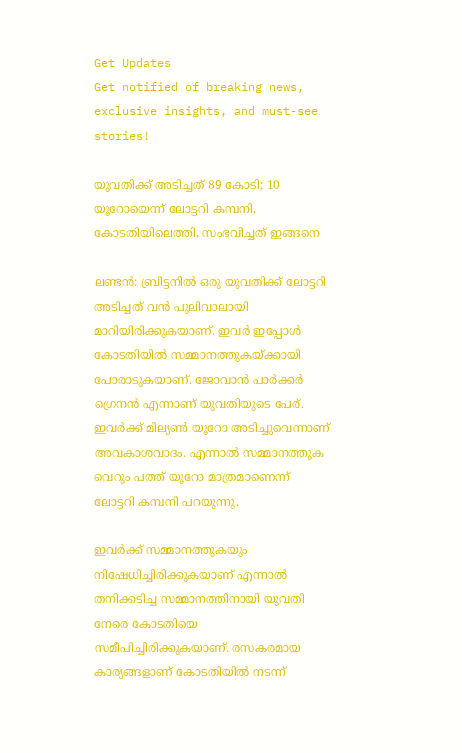Get Updates
Get notified of breaking news, exclusive insights, and must-see stories!

യുവതിക്ക് അടിച്ചത് 89 കോടി; 10 യൂറോയെന്ന് ലോട്ടറി കമ്പനി, കോടതിയിലെത്തി, സംഭവിച്ചത് ഇങ്ങനെ

ലണ്ടന്‍: ബ്രിട്ടനില്‍ ഒരു യുവതിക്ക് ലോട്ടറി അടിച്ചത് വന്‍ പുലിവാലായി മാറിയിരിക്കുകയാണ്. ഇവര്‍ ഇപ്പോള്‍ കോടതിയില്‍ സമ്മാനത്തുകയ്ക്കായി പോരാടുകയാണ്. ജോവാന്‍ പാര്‍ക്കര്‍ ഗ്രെനന്‍ എന്നാണ് യുവതിയുടെ പേര്. ഇവര്‍ക്ക് മില്യണ്‍ യൂറോ അടിച്ചുവെന്നാണ് അവകാശവാദം. എന്നാല്‍ സമ്മാനത്തുക വെറും പത്ത് യൂറോ മാത്രമാണെന്ന് ലോട്ടറി കമ്പനി പറയുന്നു.

ഇവര്‍ക്ക് സമ്മാനത്തുകയും നിഷേധിച്ചിരിക്കുകയാണ് എന്നാല്‍ തനിക്കടിച്ച സമ്മാനത്തിനായി യുവതി നേരെ കോടതിയെ സമീപിച്ചിരിക്കുകയാണ്. രസകരമായ കാര്യങ്ങളാണ് കോടതിയില്‍ നടന്ന്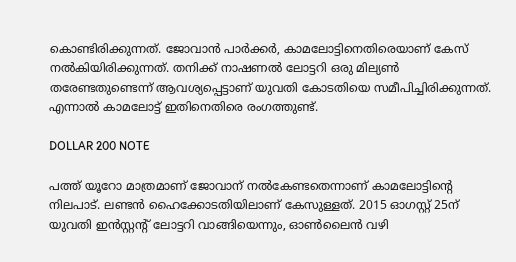കൊണ്ടിരിക്കുന്നത്. ജോവാന്‍ പാര്‍ക്കര്‍, കാമലോട്ടിനെതിരെയാണ് കേസ് നല്‍കിയിരിക്കുന്നത്. തനിക്ക് നാഷണല്‍ ലോട്ടറി ഒരു മില്യണ്‍ തരേണ്ടതുണ്ടെന്ന് ആവശ്യപ്പെട്ടാണ് യുവതി കോടതിയെ സമീപിച്ചിരിക്കുന്നത്. എന്നാല്‍ കാമലോട്ട് ഇതിനെതിരെ രംഗത്തുണ്ട്.

DOLLAR 200 NOTE

പത്ത് യൂറോ മാത്രമാണ് ജോവാന് നല്‍കേണ്ടതെന്നാണ് കാമലോട്ടിന്റെ നിലപാട്. ലണ്ടന്‍ ഹൈക്കോടതിയിലാണ് കേസുള്ളത്. 2015 ഓഗസ്റ്റ് 25ന് യുവതി ഇന്‍സ്റ്റന്റ് ലോട്ടറി വാങ്ങിയെന്നും, ഓണ്‍ലൈന്‍ വഴി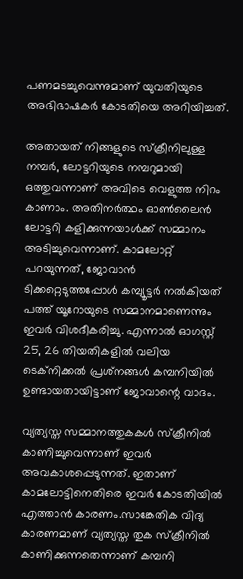പണമടച്ചുവെന്നുമാണ് യുവതിയുടെ അഭിഭാഷകര്‍ കോടതിയെ അറിയിച്ചത്.

അതായത് നിങ്ങളുടെ സ്‌ക്രീനിലുള്ള നമ്പര്‍, ലോട്ടറിയുടെ നമ്പറുമായി ഒത്തുവന്നാണ് അവിടെ വെളുത്ത നിറം കാണാം. അതിനര്‍ത്ഥം ഓണ്‍ലൈന്‍ ലോട്ടറി കളിക്കുന്നയാള്‍ക്ക് സമ്മാനം അടിച്ചുവെന്നാണ്. കാമലോറ്റ് പറയുന്നത്, ജോവാന്‍ ടിക്കറ്റെടുത്തപ്പോള്‍ കമ്പ്യൂട്ടര്‍ നല്‍കിയത് പത്ത് യൂറോയുടെ സമ്മാനമാണെന്നും ഇവര്‍ വിശദീകരിച്ചു. എന്നാല്‍ ഓഗസ്റ്റ് 25, 26 തിയതികളില്‍ വലിയ ടെക്‌നിക്കല്‍ പ്രശ്‌നങ്ങള്‍ കമ്പനിയില്‍ ഉണ്ടായതായിട്ടാണ് ജോവാന്റെ വാദം.

വ്യത്യസ്ത സമ്മാനത്തുകകള്‍ സ്‌ക്രീനില്‍ കാണിച്ചുവെന്നാണ് ഇവര്‍ അവകാശപ്പെടുന്നത്. ഇതാണ് കാമലോട്ടിനെതിരെ ഇവര്‍ കോടതിയില്‍ എത്താന്‍ കാരണം.സാങ്കേതിക വിദ്യ കാരണമാണ് വ്യത്യസ്ത തുക സ്‌ക്രീനില്‍ കാണിക്കുന്നതെന്നാണ് കമ്പനി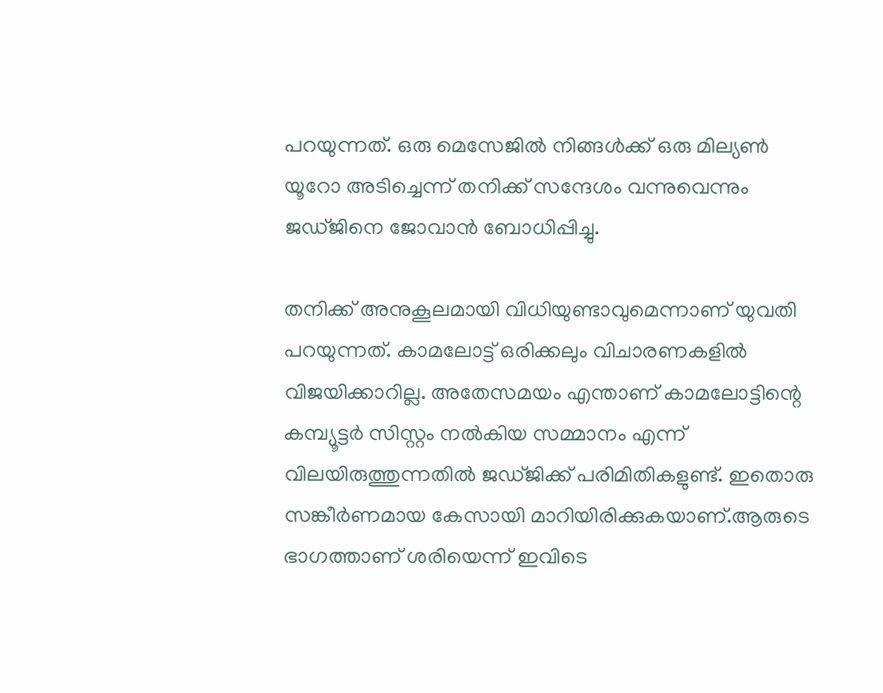പറയുന്നത്. ഒരു മെസേജില്‍ നിങ്ങള്‍ക്ക് ഒരു മില്യണ്‍ യൂറോ അടിച്ചെന്ന് തനിക്ക് സന്ദേശം വന്നുവെന്നും ജഡ്ജിനെ ജോവാന്‍ ബോധിപ്പിച്ചു.

തനിക്ക് അനുകൂലമായി വിധിയുണ്ടാവുമെന്നാണ് യുവതി പറയുന്നത്. കാമലോട്ട് ഒരിക്കലും വിചാരണകളില്‍ വിജയിക്കാറില്ല. അതേസമയം എന്താണ് കാമലോട്ടിന്റെ കമ്പ്യൂട്ടര്‍ സിസ്റ്റം നല്‍കിയ സമ്മാനം എന്ന് വിലയിരുത്തുന്നതില്‍ ജഡ്ജിക്ക് പരിമിതികളുണ്ട്. ഇതൊരു സങ്കീര്‍ണമായ കേസായി മാറിയിരിക്കുകയാണ്.ആരുടെ ഭാഗത്താണ് ശരിയെന്ന് ഇവിടെ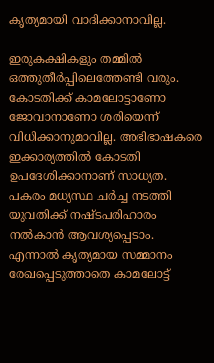കൃത്യമായി വാദിക്കാനാവില്ല.

ഇരുകക്ഷികളും തമ്മില്‍ ഒത്തുതീര്‍പ്പിലെത്തേണ്ടി വരും. കോടതിക്ക് കാമലോട്ടാണോ ജോവാനാണോ ശരിയെന്ന് വിധിക്കാനുമാവില്ല. അഭിഭാഷകരെ ഇക്കാര്യത്തില്‍ കോടതി ഉപദേശിക്കാനാണ് സാധ്യത. പകരം മധ്യസ്ഥ ചര്‍ച്ച നടത്തി യുവതിക്ക് നഷ്ടപരിഹാരം നല്‍കാന്‍ ആവശ്യപ്പെടാം. എന്നാല്‍ കൃത്യമായ സമ്മാനം രേഖപ്പെടുത്താതെ കാമലോട്ട്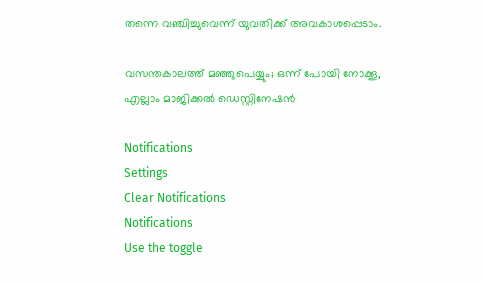തന്നെ വഞ്ചിച്ചുവെന്ന് യുവതിക്ക് അവകാശപ്പെടാം.

വസന്തകാലത്ത് മഞ്ഞുപെയ്യും; ഒന്ന് പോയി നോക്കൂ, എല്ലാം മാജിക്കല്‍ ഡെസ്റ്റിനേഷന്‍

Notifications
Settings
Clear Notifications
Notifications
Use the toggle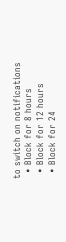to switch on notifications
  • Block for 8 hours
  • Block for 12 hours
  • Block for 24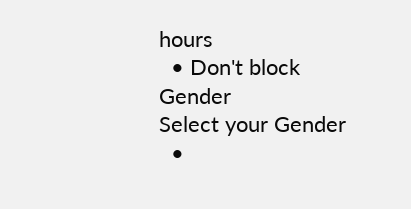hours
  • Don't block
Gender
Select your Gender
  •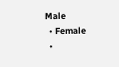Male
  • Female
  •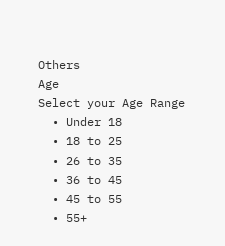Others
Age
Select your Age Range
  • Under 18
  • 18 to 25
  • 26 to 35
  • 36 to 45
  • 45 to 55
  • 55+